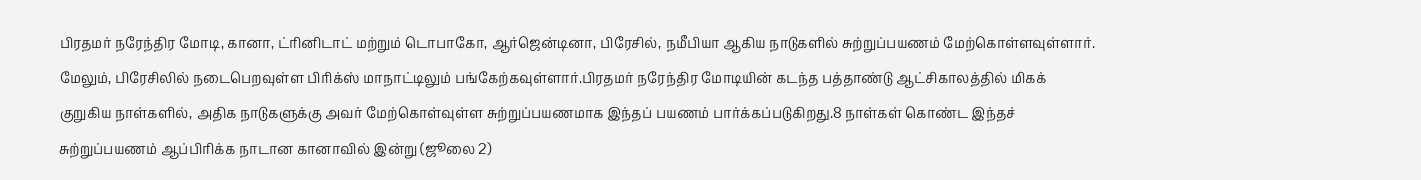பிரதமர் நரேந்திர மோடி, கானா, ட்ரினிடாட் மற்றும் டொபாகோ, ஆர்ஜென்டினா, பிரேசில், நமீபியா ஆகிய நாடுகளில் சுற்றுப்பயணம் மேற்கொள்ளவுள்ளார். மேலும், பிரேசிலில் நடைபெறவுள்ள பிரிக்ஸ் மாநாட்டிலும் பங்கேற்கவுள்ளார்.பிரதமர் நரேந்திர மோடியின் கடந்த பத்தாண்டு ஆட்சிகாலத்தில் மிகக் குறுகிய நாள்களில், அதிக நாடுகளுக்கு அவர் மேற்கொள்வுள்ள சுற்றுப்பயணமாக இந்தப் பயணம் பார்க்கப்படுகிறது.8 நாள்கள் கொண்ட இந்தச் சுற்றுப்பயணம் ஆப்பிரிக்க நாடான கானாவில் இன்று (ஜூலை 2)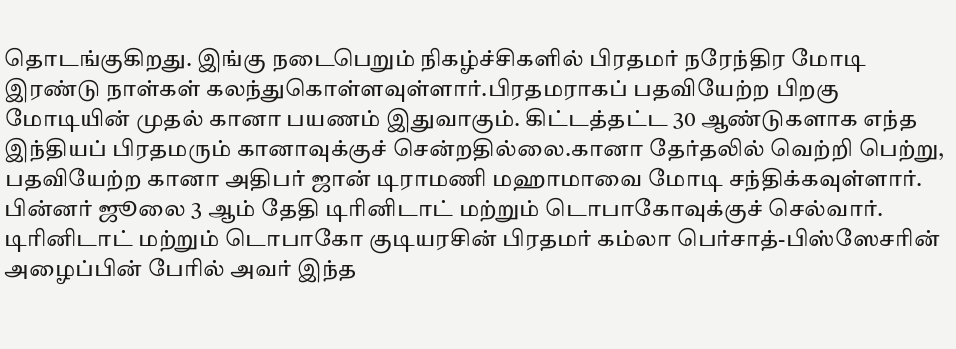தொடங்குகிறது. இங்கு நடைபெறும் நிகழ்ச்சிகளில் பிரதமர் நரேந்திர மோடி இரண்டு நாள்கள் கலந்துகொள்ளவுள்ளார்.பிரதமராகப் பதவியேற்ற பிறகு மோடியின் முதல் கானா பயணம் இதுவாகும். கிட்டத்தட்ட 30 ஆண்டுகளாக எந்த இந்தியப் பிரதமரும் கானாவுக்குச் சென்றதில்லை.கானா தேர்தலில் வெற்றி பெற்று, பதவியேற்ற கானா அதிபர் ஜான் டிராமணி மஹாமாவை மோடி சந்திக்கவுள்ளார். பின்னர் ஜூலை 3 ஆம் தேதி டிரினிடாட் மற்றும் டொபாகோவுக்குச் செல்வார். டிரினிடாட் மற்றும் டொபாகோ குடியரசின் பிரதமர் கம்லா பெர்சாத்-பிஸ்ஸேசரின் அழைப்பின் பேரில் அவர் இந்த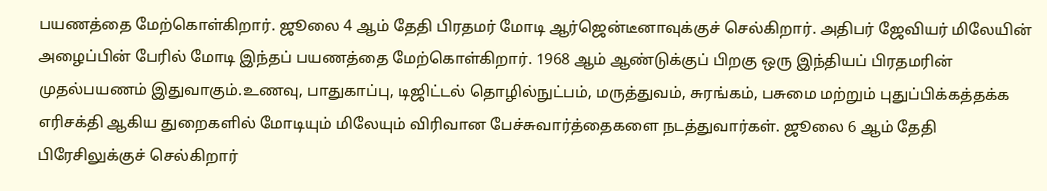பயணத்தை மேற்கொள்கிறார். ஜூலை 4 ஆம் தேதி பிரதமர் மோடி ஆர்ஜென்டீனாவுக்குச் செல்கிறார். அதிபர் ஜேவியர் மிலேயின் அழைப்பின் பேரில் மோடி இந்தப் பயணத்தை மேற்கொள்கிறார். 1968 ஆம் ஆண்டுக்குப் பிறகு ஒரு இந்தியப் பிரதமரின் முதல்பயணம் இதுவாகும்.உணவு, பாதுகாப்பு, டிஜிட்டல் தொழில்நுட்பம், மருத்துவம், சுரங்கம், பசுமை மற்றும் புதுப்பிக்கத்தக்க எரிசக்தி ஆகிய துறைகளில் மோடியும் மிலேயும் விரிவான பேச்சுவார்த்தைகளை நடத்துவார்கள். ஜூலை 6 ஆம் தேதி பிரேசிலுக்குச் செல்கிறார்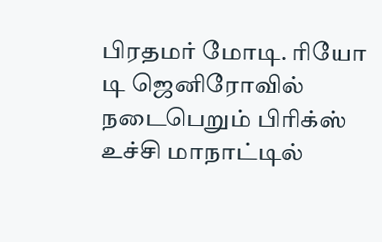பிரதமர் மோடி. ரியோ டி ஜெனிரோவில் நடைபெறும் பிரிக்ஸ் உச்சி மாநாட்டில்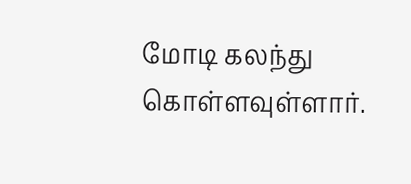மோடி கலந்து கொள்ளவுள்ளார்.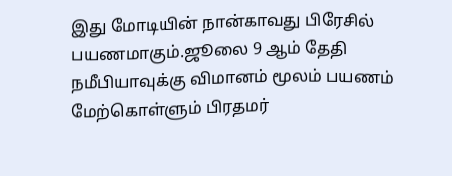இது மோடியின் நான்காவது பிரேசில் பயணமாகும்.ஜூலை 9 ஆம் தேதி நமீபியாவுக்கு விமானம் மூலம் பயணம் மேற்கொள்ளும் பிரதமர்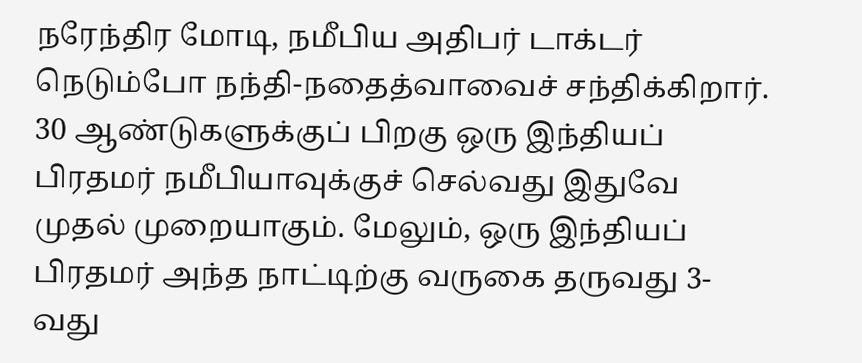நரேந்திர மோடி, நமீபிய அதிபர் டாக்டர் நெடும்போ நந்தி-நதைத்வாவைச் சந்திக்கிறார். 30 ஆண்டுகளுக்குப் பிறகு ஒரு இந்தியப் பிரதமர் நமீபியாவுக்குச் செல்வது இதுவே முதல் முறையாகும். மேலும், ஒரு இந்தியப் பிரதமர் அந்த நாட்டிற்கு வருகை தருவது 3-வது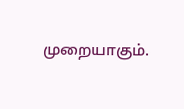முறையாகும்.